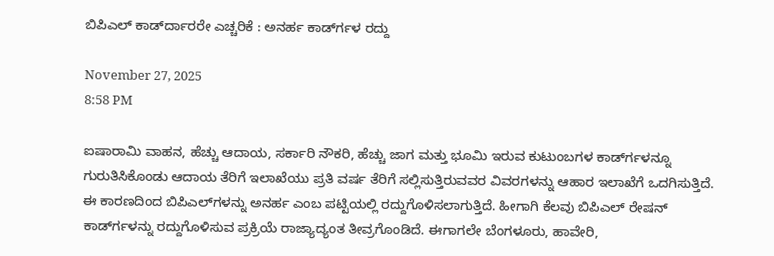ಬಿಪಿಎಲ್ ಕಾರ್ಡ್‍ದಾರರೇ ಎಚ್ಚರಿಕೆ : ಅನರ್ಹ ಕಾರ್ಡ್‍ಗಳ ರದ್ದು

November 27, 2025
8:58 PM

ಐಷಾರಾಮಿ ವಾಹನ, ಹೆಚ್ಚು ಆದಾಯ, ಸರ್ಕಾರಿ ನೌಕರಿ, ಹೆಚ್ಚು ಜಾಗ ಮತ್ತು ಭೂಮಿ ಇರುವ ಕುಟುಂಬಗಳ ಕಾರ್ಡ್‍ಗಳನ್ನೂ ಗುರುತಿಸಿಕೊಂಡು ಆದಾಯ ತೆರಿಗೆ ಇಲಾಖೆಯು ಪ್ರತಿ ವರ್ಷ ತೆರಿಗೆ ಸಲ್ಲಿಸುತ್ತಿರುವವರ ವಿವರಗಳನ್ನು ಆಹಾರ ಇಲಾಖೆಗೆ ಒದಗಿಸುತ್ತಿದೆ. ಈ ಕಾರಣದಿಂದ ಬಿಪಿಎಲ್‍ಗಳನ್ನು ಅನರ್ಹ ಎಂಬ ಪಟ್ಟಿಯಲ್ಲಿ ರದ್ದುಗೊಳಿಸಲಾಗುತ್ತಿದೆ. ಹೀಗಾಗಿ ಕೆಲವು ಬಿಪಿಎಲ್ ರೇಷನ್ ಕಾರ್ಡ್‍ಗಳನ್ನು ರದ್ದುಗೊಳಿಸುವ ಪ್ರಕ್ರಿಯೆ ರಾಜ್ಯಾದ್ಯಂತ ತೀವ್ರಗೊಂಡಿದೆ. ಈಗಾಗಲೇ ಬೆಂಗಳೂರು, ಹಾವೇರಿ,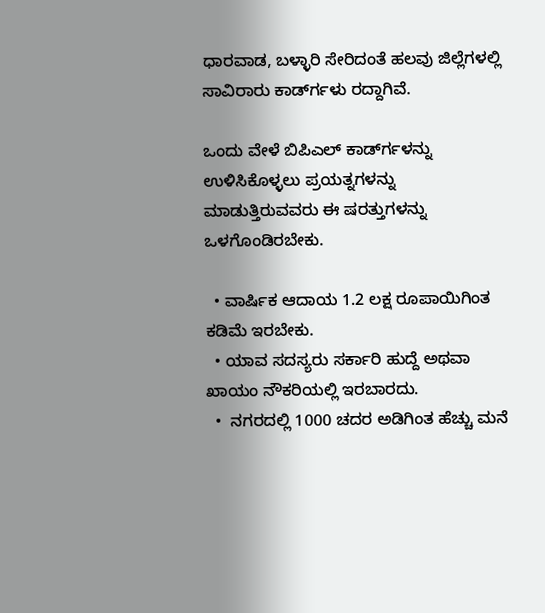ಧಾರವಾಡ, ಬಳ್ಳಾರಿ ಸೇರಿದಂತೆ ಹಲವು ಜಿಲ್ಲೆಗಳಲ್ಲಿ ಸಾವಿರಾರು ಕಾರ್ಡ್‍ಗಳು ರದ್ದಾಗಿವೆ.

ಒಂದು ವೇಳೆ ಬಿಪಿಎಲ್ ಕಾರ್ಡ್‍ಗಳನ್ನು ಉಳಿಸಿಕೊಳ್ಳಲು ಪ್ರಯತ್ನಗಳನ್ನು ಮಾಡುತ್ತಿರುವವರು ಈ ಷರತ್ತುಗಳನ್ನು ಒಳಗೊಂಡಿರಬೇಕು.

  • ವಾರ್ಷಿಕ ಆದಾಯ 1.2 ಲಕ್ಷ ರೂಪಾಯಿಗಿಂತ ಕಡಿಮೆ ಇರಬೇಕು.
  • ಯಾವ ಸದಸ್ಯರು ಸರ್ಕಾರಿ ಹುದ್ದೆ ಅಥವಾ ಖಾಯಂ ನೌಕರಿಯಲ್ಲಿ ಇರಬಾರದು.
  •  ನಗರದಲ್ಲಿ 1000 ಚದರ ಅಡಿಗಿಂತ ಹೆಚ್ಚು ಮನೆ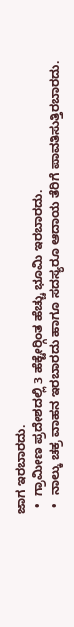ಜಾಗ ಇರಬಾರದು.
  •  ಗ್ರಾಮೀಣ ಪ್ರದೇಶದಲ್ಲಿ 3 ಹೆಕ್ಟೇರ್‍ಗಿಂತ ಹೆಚ್ಚು ಭೂಮಿ ಇರಬಾರದು.
  •  ನಾಲ್ಕು ಚಕ್ರ ವಾಹನ ಇರಬಾರದು ಹಾಗೂ ಸದಸ್ಯರೂ ಆದಾಯ ತೆರಿಗೆ ಪಾವತಿಸುತ್ತಿರಬಾರದು.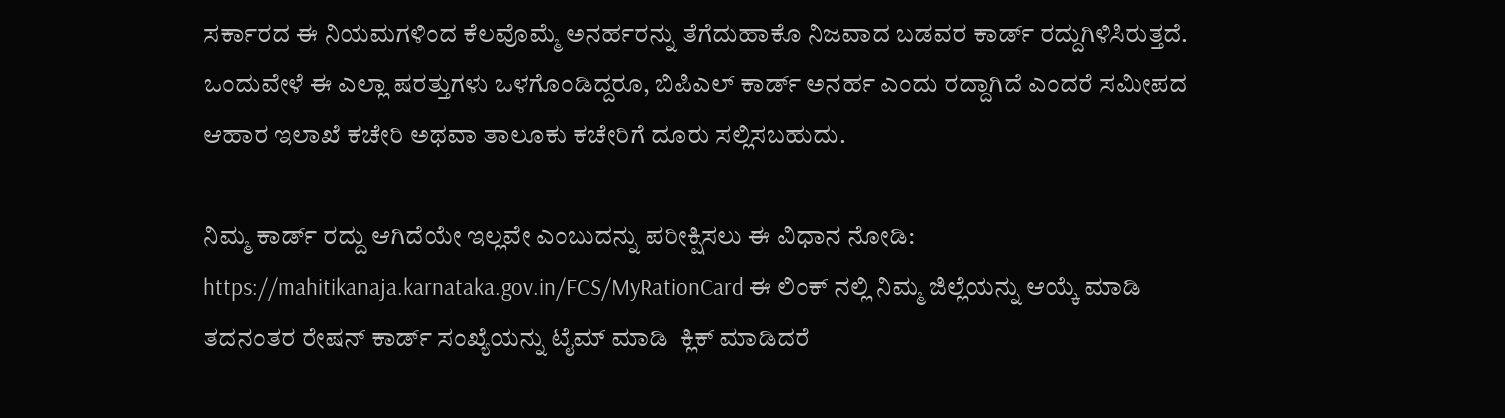ಸರ್ಕಾರದ ಈ ನಿಯಮಗಳಿಂದ ಕೆಲವೊಮ್ಮೆ ಅನರ್ಹರನ್ನು ತೆಗೆದುಹಾಕೊ ನಿಜವಾದ ಬಡವರ ಕಾರ್ಡ್ ರದ್ದುಗಿಳಿಸಿರುತ್ತದೆ. ಒಂದುವೇಳೆ ಈ ಎಲ್ಲಾ ಷರತ್ತುಗಳು ಒಳಗೊಂಡಿದ್ದರೂ, ಬಿಪಿಎಲ್ ಕಾರ್ಡ್ ಅನರ್ಹ ಎಂದು ರದ್ದಾಗಿದೆ ಎಂದರೆ ಸಮೀಪದ ಆಹಾರ ಇಲಾಖೆ ಕಚೇರಿ ಅಥವಾ ತಾಲೂಕು ಕಚೇರಿಗೆ ದೂರು ಸಲ್ಲಿಸಬಹುದು.

ನಿಮ್ಮ ಕಾರ್ಡ್ ರದ್ದು ಆಗಿದೆಯೇ ಇಲ್ಲವೇ ಎಂಬುದನ್ನು ಪರೀಕ್ಷಿಸಲು ಈ ವಿಧಾನ ನೋಡಿ:  https://mahitikanaja.karnataka.gov.in/FCS/MyRationCard ಈ ಲಿಂಕ್ ನಲ್ಲಿ ನಿಮ್ಮ ಜಿಲ್ಲೆಯನ್ನು ಆಯ್ಕೆ ಮಾಡಿ ತದನಂತರ ರೇಷನ್ ಕಾರ್ಡ್ ಸಂಖ್ಯೆಯನ್ನು ಟೈಮ್ ಮಾಡಿ  ಕ್ಲಿಕ್ ಮಾಡಿದರೆ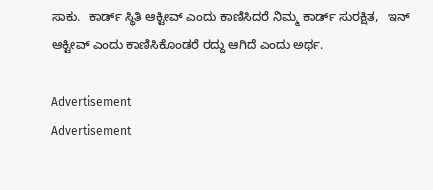ಸಾಕು.  ಕಾರ್ಡ್ ಸ್ಥಿತಿ ಆಕ್ಟೀವ್ ಎಂದು ಕಾಣಿಸಿದರೆ ನಿಮ್ಮ ಕಾರ್ಡ್ ಸುರಕ್ಷಿತ‌,   ಇನ್‍ ಆಕ್ಟೀವ್ ಎಂದು ಕಾಣಿಸಿಕೊಂಡರೆ ರದ್ದು ಆಗಿದೆ ಎಂದು ಅರ್ಥ.

Advertisement
Advertisement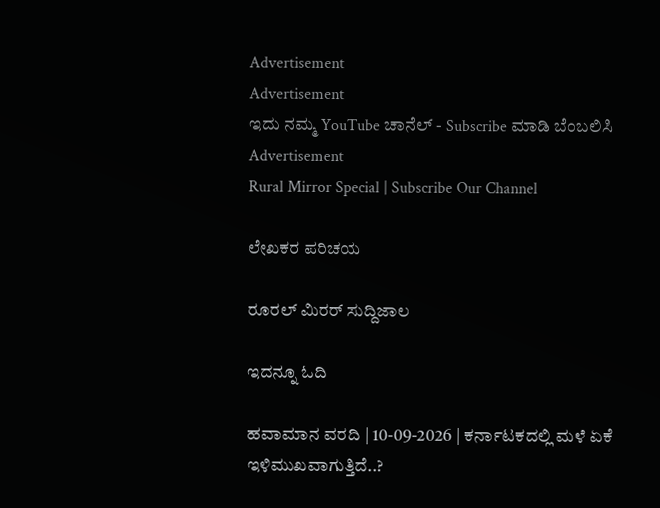Advertisement
Advertisement
ಇದು ನಮ್ಮ YouTube ಚಾನೆಲ್ - Subscribe ಮಾಡಿ ಬೆಂಬಲಿಸಿ
Advertisement
Rural Mirror Special | Subscribe Our Channel

ಲೇಖಕರ ಪರಿಚಯ

ರೂರಲ್‌ ಮಿರರ್ ಸುದ್ದಿಜಾಲ

ಇದನ್ನೂ ಓದಿ

ಹವಾಮಾನ ವರದಿ | 10-09-2026 | ಕರ್ನಾಟಕದಲ್ಲಿ ಮಳೆ ಏಕೆ ಇಳಿಮುಖವಾಗುತ್ತಿದೆ..?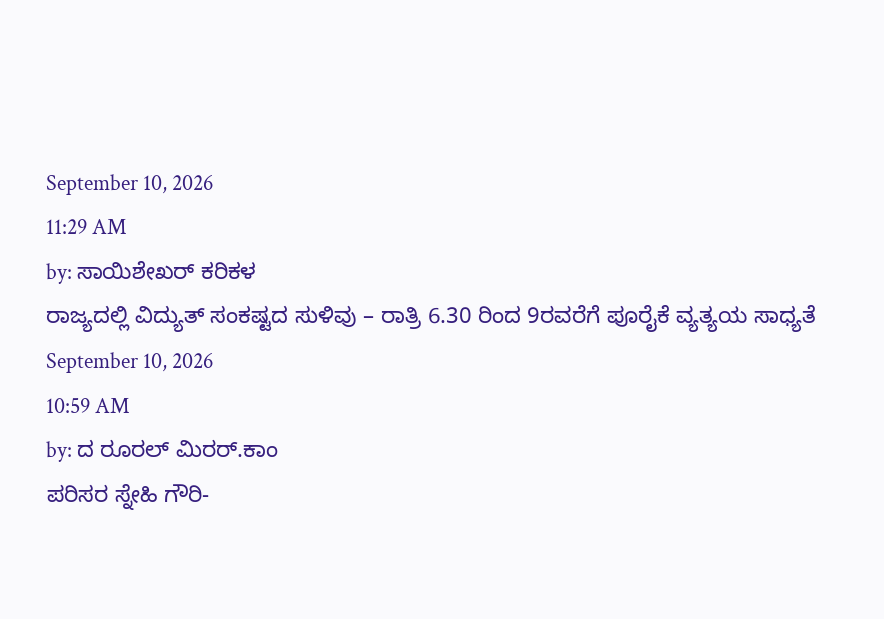September 10, 2026
11:29 AM
by: ಸಾಯಿಶೇಖರ್ ಕರಿಕಳ
ರಾಜ್ಯದಲ್ಲಿ ವಿದ್ಯುತ್‌ ಸಂಕಷ್ಟದ ಸುಳಿವು – ರಾತ್ರಿ 6.30 ರಿಂದ 9ರವರೆಗೆ ಪೂರೈಕೆ ವ್ಯತ್ಯಯ ಸಾಧ್ಯತೆ
September 10, 2026
10:59 AM
by: ದ ರೂರಲ್ ಮಿರರ್.ಕಾಂ
ಪರಿಸರ ಸ್ನೇಹಿ ಗೌರಿ-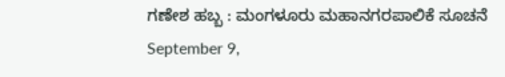ಗಣೇಶ ಹಬ್ಬ : ಮಂಗಳೂರು ಮಹಾನಗರಪಾಲಿಕೆ ಸೂಚನೆ
September 9,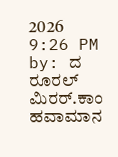2026
9:26 PM
by: ದ ರೂರಲ್ ಮಿರರ್.ಕಾಂ
ಹವಾಮಾನ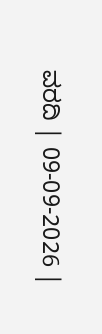ವರದಿ | 09-09-2026 |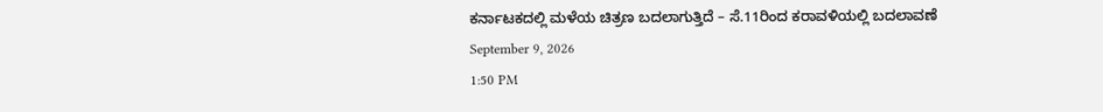ಕರ್ನಾಟಕದಲ್ಲಿ ಮಳೆಯ ಚಿತ್ರಣ ಬದಲಾಗುತ್ತಿದೆ – ಸೆ.11ರಿಂದ ಕರಾವಳಿಯಲ್ಲಿ ಬದಲಾವಣೆ
September 9, 2026
1:50 PM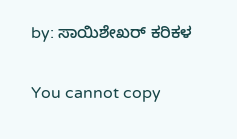by: ಸಾಯಿಶೇಖರ್ ಕರಿಕಳ

You cannot copy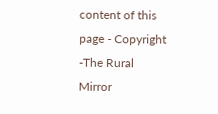content of this page - Copyright -The Rural Mirror